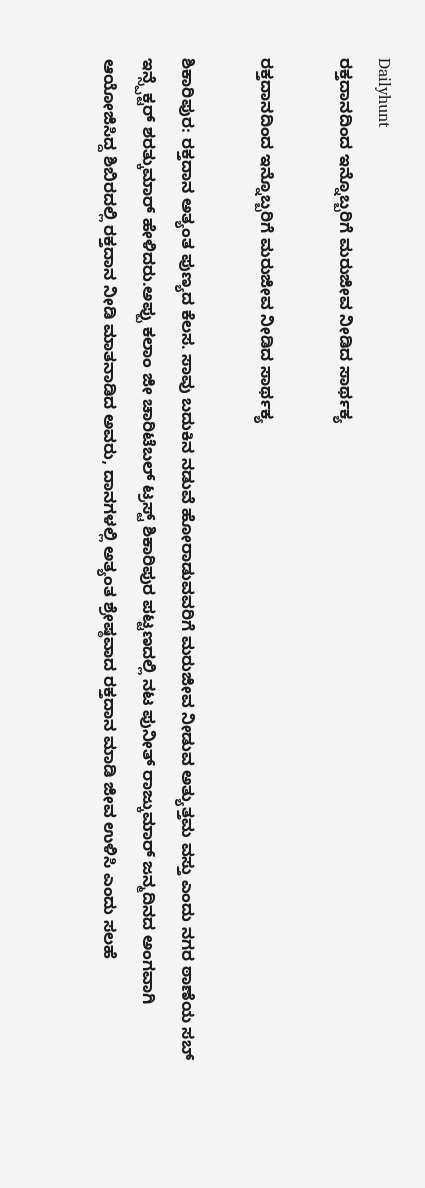Dailyhunt
ರಕ್ತದಾನದಿಂದ ಇನ್ನೊಬ್ಬರಿಗೆ ಮರುಜೀವ ನೀಡಿದ ಸಾರ್ಥಕ್ಯ

ರಕ್ತದಾನದಿಂದ ಇನ್ನೊಬ್ಬರಿಗೆ ಮರುಜೀವ ನೀಡಿದ ಸಾರ್ಥಕ್ಯ

ಶಿಕಾರಿಪುರ: ರಕ್ತದಾನ ಅತ್ಯಂತ ಪುಣ್ಯದ ಕೆಲಸ. ಸಾವು ಬದುಕಿನ ನಡುವೆ ಹೋರಾಡುವವರಿಗೆ ಮರುಜೀವ ನೀಡುವ ಅತ್ಯುತ್ತಮ ವಸ್ತು ಎಂದು ನಗರ ಠಾಣೆಯ ಸಬ್ ಇನ್ಸ್ಪೆಕ್ಟರ್ ಶರತ್ಕುಮಾರ್ ಹೇಳಿದರು.ಅಪ್ಪು ಕಲಾಂ ಜೀ ಚಾರಿಟೆಬಲ್ ಟ್ರಸ್ಟ್ ಶಿಕಾರಿಪುರ ಪಟ್ಟಣದಲ್ಲಿ ನಟ ಪುನೀತ್ ರಾಜ್ಕುಮಾರ್ ಜನ್ಮದಿನದ ಅಂಗವಾಗಿ ಆಯೋಜಿಸಿದ್ದ ಶಿಬಿರದಲ್ಲಿ ರಕ್ತದಾನ ನೀಡಿ ಮಾತನಾಡಿದ ಅವರು, ದಾನಗಳಲ್ಲಿ ಅತ್ಯಂತ ಶ್ರೇಷ್ಠವಾದ ರಕ್ತದಾನ ಮಾಡಿ ಜೀವ ಉಳಿಸಿ ಎಂದು ಸಲಹೆ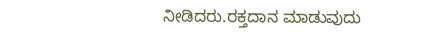ನೀಡಿದರು.ರಕ್ತದಾನ ಮಾಡುವುದು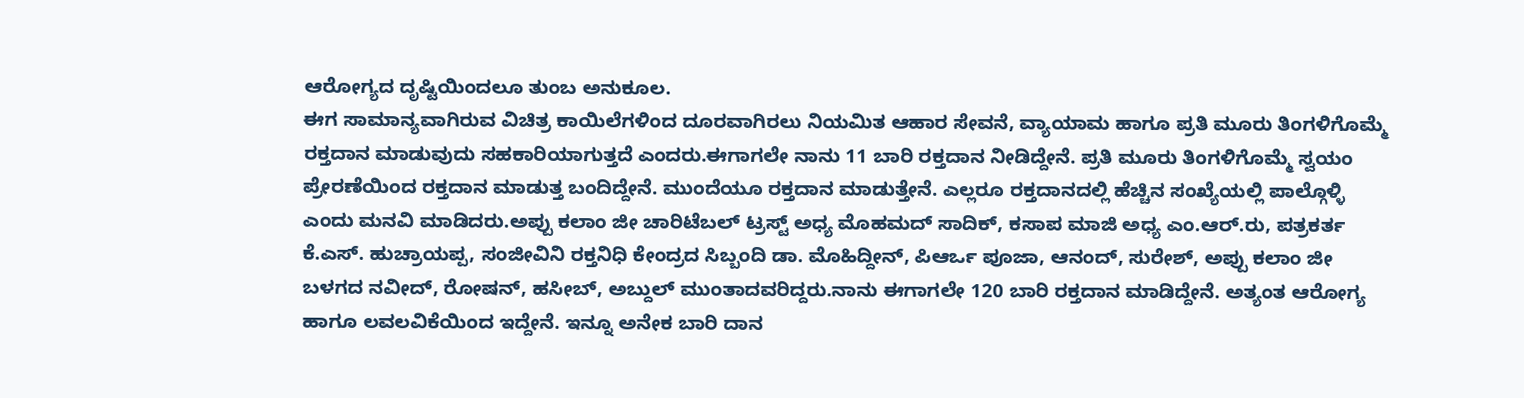ಆರೋಗ್ಯದ ದೃಷ್ಟಿಯಿಂದಲೂ ತುಂಬ ಅನುಕೂಲ.
ಈಗ ಸಾಮಾನ್ಯವಾಗಿರುವ ವಿಚಿತ್ರ ಕಾಯಿಲೆಗಳಿಂದ ದೂರವಾಗಿರಲು ನಿಯಮಿತ ಆಹಾರ ಸೇವನೆ, ವ್ಯಾಯಾಮ ಹಾಗೂ ಪ್ರತಿ ಮೂರು ತಿಂಗಳಿಗೊಮ್ಮೆ ರಕ್ತದಾನ ಮಾಡುವುದು ಸಹಕಾರಿಯಾಗುತ್ತದೆ ಎಂದರು.ಈಗಾಗಲೇ ನಾನು 11 ಬಾರಿ ರಕ್ತದಾನ ನೀಡಿದ್ದೇನೆ. ಪ್ರತಿ ಮೂರು ತಿಂಗಳಿಗೊಮ್ಮೆ ಸ್ವಯಂ ಪ್ರೇರಣೆಯಿಂದ ರಕ್ತದಾನ ಮಾಡುತ್ತ ಬಂದಿದ್ದೇನೆ. ಮುಂದೆಯೂ ರಕ್ತದಾನ ಮಾಡುತ್ತೇನೆ. ಎಲ್ಲರೂ ರಕ್ತದಾನದಲ್ಲಿ ಹೆಚ್ಚಿನ ಸಂಖ್ಯೆಯಲ್ಲಿ ಪಾಲ್ಗೊಳ್ಳಿ ಎಂದು ಮನವಿ ಮಾಡಿದರು.ಅಪ್ಪು ಕಲಾಂ ಜೀ ಚಾರಿಟೆಬಲ್ ಟ್ರಸ್ಟ್ ಅಧ್ಯ ಮೊಹಮದ್ ಸಾದಿಕ್, ಕಸಾಪ ಮಾಜಿ ಅಧ್ಯ ಎಂ.ಆರ್.ರು, ಪತ್ರಕರ್ತ ಕೆ.ಎಸ್. ಹುಚ್ರಾಯಪ್ಪ, ಸಂಜೀವಿನಿ ರಕ್ತನಿಧಿ ಕೇಂದ್ರದ ಸಿಬ್ಬಂದಿ ಡಾ. ಮೊಹಿದ್ದೀನ್, ಪಿಆರ್ಒ ಪೂಜಾ, ಆನಂದ್, ಸುರೇಶ್, ಅಪ್ಪು ಕಲಾಂ ಜೀ ಬಳಗದ ನವೀದ್, ರೋಷನ್, ಹಸೀಬ್, ಅಬ್ದುಲ್ ಮುಂತಾದವರಿದ್ದರು.ನಾನು ಈಗಾಗಲೇ 120 ಬಾರಿ ರಕ್ತದಾನ ಮಾಡಿದ್ದೇನೆ. ಅತ್ಯಂತ ಆರೋಗ್ಯ ಹಾಗೂ ಲವಲವಿಕೆಯಿಂದ ಇದ್ದೇನೆ. ಇನ್ನೂ ಅನೇಕ ಬಾರಿ ದಾನ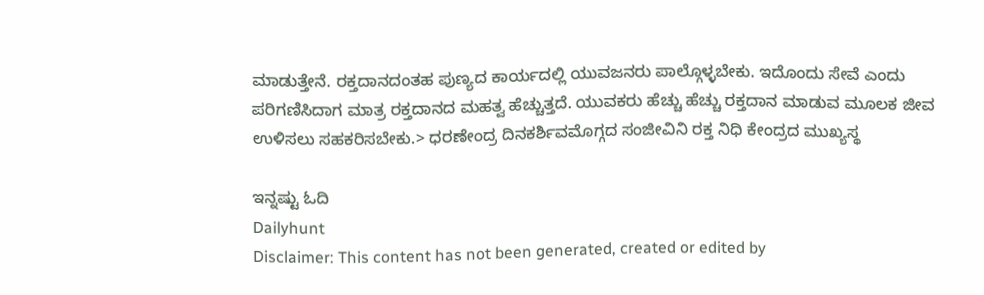ಮಾಡುತ್ತೇನೆ. ರಕ್ತದಾನದಂತಹ ಪುಣ್ಯದ ಕಾರ್ಯದಲ್ಲಿ ಯುವಜನರು ಪಾಲ್ಗೊಳ್ಳಬೇಕು. ಇದೊಂದು ಸೇವೆ ಎಂದು ಪರಿಗಣಿಸಿದಾಗ ಮಾತ್ರ ರಕ್ತದಾನದ ಮಹತ್ವ ಹೆಚ್ಚುತ್ತದೆ. ಯುವಕರು ಹೆಚ್ಚು ಹೆಚ್ಚು ರಕ್ತದಾನ ಮಾಡುವ ಮೂಲಕ ಜೀವ ಉಳಿಸಲು ಸಹಕರಿಸಬೇಕು.> ಧರಣೇಂದ್ರ ದಿನಕರ್ಶಿವಮೊಗ್ಗದ ಸಂಜೀವಿನಿ ರಕ್ತ ನಿಧಿ ಕೇಂದ್ರದ ಮುಖ್ಯಸ್ಥ

ಇನ್ನಷ್ಟು ಓದಿ
Dailyhunt
Disclaimer: This content has not been generated, created or edited by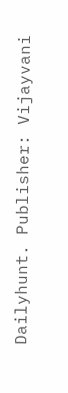Dailyhunt. Publisher: Vijayvani